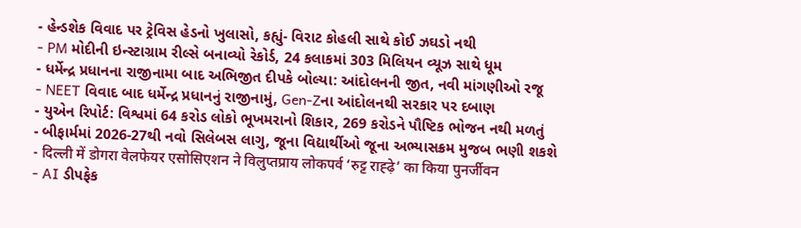- હેન્ડશેક વિવાદ પર ટ્રેવિસ હેડનો ખુલાસો, કહ્યું- વિરાટ કોહલી સાથે કોઈ ઝઘડો નથી
- PM મોદીની ઇન્સ્ટાગ્રામ રીલ્સે બનાવ્યો રેકોર્ડ, 24 કલાકમાં 303 મિલિયન વ્યૂઝ સાથે ધૂમ
- ધર્મેન્દ્ર પ્રધાનના રાજીનામા બાદ અભિજીત દીપકે બોલ્યા: આંદોલનની જીત, નવી માંગણીઓ રજૂ
- NEET વિવાદ બાદ ધર્મેન્દ્ર પ્રધાનનું રાજીનામું, Gen-Zના આંદોલનથી સરકાર પર દબાણ
- યુએન રિપોર્ટ: વિશ્વમાં 64 કરોડ લોકો ભૂખમરાનો શિકાર, 269 કરોડને પૌષ્ટિક ભોજન નથી મળતું
- બીફાર્મમાં 2026-27થી નવો સિલેબસ લાગુ, જૂના વિદ્યાર્થીઓ જૂના અભ્યાસક્રમ મુજબ ભણી શકશે
- दिल्ली में डोगरा वेलफेयर एसोसिएशन ने विलुप्तप्राय लोकपर्व ‘रुट्ट राह्ढ़े’ का किया पुनर्जीवन
- AI ડીપફેક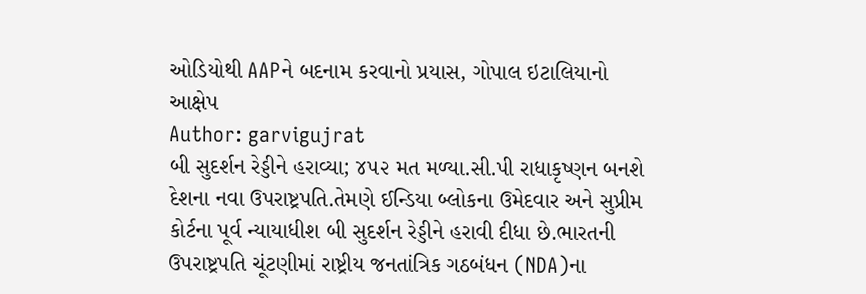ઓડિયોથી AAPને બદનામ કરવાનો પ્રયાસ, ગોપાલ ઇટાલિયાનો આક્ષેપ
Author: garvigujrat
બી સુદર્શન રેડ્ડીને હરાવ્યા; ૪૫૨ મત મળ્યા.સી.પી રાધાકૃષ્ણન બનશે દેશના નવા ઉપરાષ્ટ્રપતિ.તેમણે ઈન્ડિયા બ્લોકના ઉમેદવાર અને સુપ્રીમ કોર્ટના પૂર્વ ન્યાયાધીશ બી સુદર્શન રેડ્ડીને હરાવી દીધા છે.ભારતની ઉપરાષ્ટ્રપતિ ચૂંટણીમાં રાષ્ટ્રીય જનતાંત્રિક ગઠબંધન (NDA)ના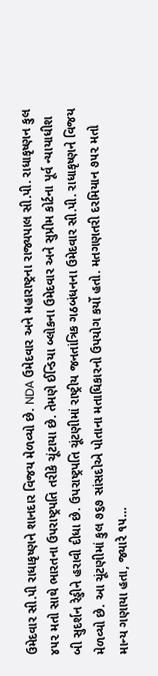ઉમેદવાર સી.પી રાધાકૃષ્ણને શાનદાર વિજય મેળવ્યો છે. NDA ઉમેદવાર અને મહારાષ્ટ્રના રાજ્યપાલ સી.પી. રાધાકૃષ્ણન કુલ ૪૫૨ મતો સાથે ભારતના ઉપરાષ્ટ્રપતિ તરીકે ચૂંટાયા છે. તેમણે ઈન્ડિયા બ્લોકના ઉમેદવાર અને સુપ્રીમ કોર્ટના પૂર્વ ન્યાયાધીશ બી સુદર્શન રેડ્ડીને હરાવી દીધા છે. ઉપરાષ્ટ્રપતિ ચૂંટણીમાં રાષ્ટ્રીય જનતાંત્રિક ગઠબંધનના ઉમેદવાર સી.પી. રાધાકૃષ્ણને વિજય મેળવ્યો છે. આ ચૂંટણીમાં કુલ ૭૬૭ સાંસદોએ પોતાના મતાધિકારનો ઉપયોગ કર્યો હતો. મતગણતરી દરમિયાન ૭૫૨ મતો માન્ય ગણાયા હતા, જ્યારે ૧૫…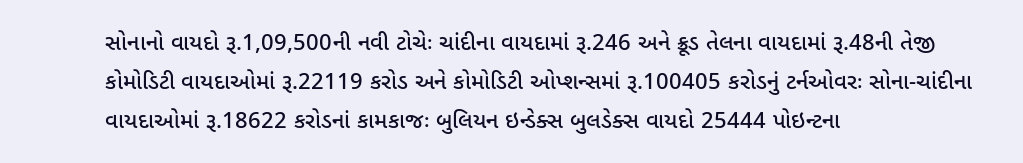સોનાનો વાયદો રૂ.1,09,500ની નવી ટોચેઃ ચાંદીના વાયદામાં રૂ.246 અને ક્રૂડ તેલના વાયદામાં રૂ.48ની તેજી કોમોડિટી વાયદાઓમાં રૂ.22119 કરોડ અને કોમોડિટી ઓપ્શન્સમાં રૂ.100405 કરોડનું ટર્નઓવરઃ સોના-ચાંદીના વાયદાઓમાં રૂ.18622 કરોડનાં કામકાજઃ બુલિયન ઇન્ડેક્સ બુલડેક્સ વાયદો 25444 પોઇન્ટના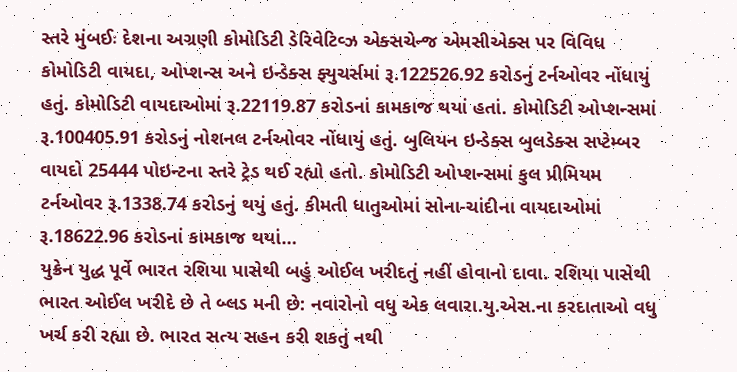સ્તરે મુંબઈઃ દેશના અગ્રણી કોમોડિટી ડેરિવેટિવ્ઝ એક્સચેન્જ એમસીએક્સ પર વિવિધ કોમોડિટી વાયદા, ઓપ્શન્સ અને ઇન્ડેક્સ ફ્યુચર્સમાં રૂ.122526.92 કરોડનું ટર્નઓવર નોંધાયું હતું. કોમોડિટી વાયદાઓમાં રૂ.22119.87 કરોડનાં કામકાજ થયાં હતાં. કોમોડિટી ઓપ્શન્સમાં રૂ.100405.91 કરોડનું નોશનલ ટર્નઓવર નોંધાયું હતું. બુલિયન ઇન્ડેક્સ બુલડેક્સ સપ્ટેમ્બર વાયદો 25444 પોઇન્ટના સ્તરે ટ્રેડ થઈ રહ્યો હતો. કોમોડિટી ઓપ્શન્સમાં કુલ પ્રીમિયમ ટર્નઓવર રૂ.1338.74 કરોડનું થયું હતું. કીમતી ધાતુઓમાં સોના-ચાંદીના વાયદાઓમાં રૂ.18622.96 કરોડનાં કામકાજ થયાં…
યુક્રેન યુદ્ધ પૂર્વે ભારત રશિયા પાસેથી બહું ઓઈલ ખરીદતું નહીં હોવાનો દાવા. રશિયા પાસેથી ભારત ઓઈલ ખરીદે છે તે બ્લડ મની છે: નવારોનો વધુ એક લવારા.યુ.એસ.ના કરદાતાઓ વધુ ખર્ચ કરી રહ્યા છે. ભારત સત્ય સહન કરી શકતું નથી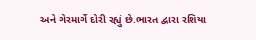અને ગેરમાર્ગે દોરી રહ્યું છે.ભારત દ્વારા રશિયા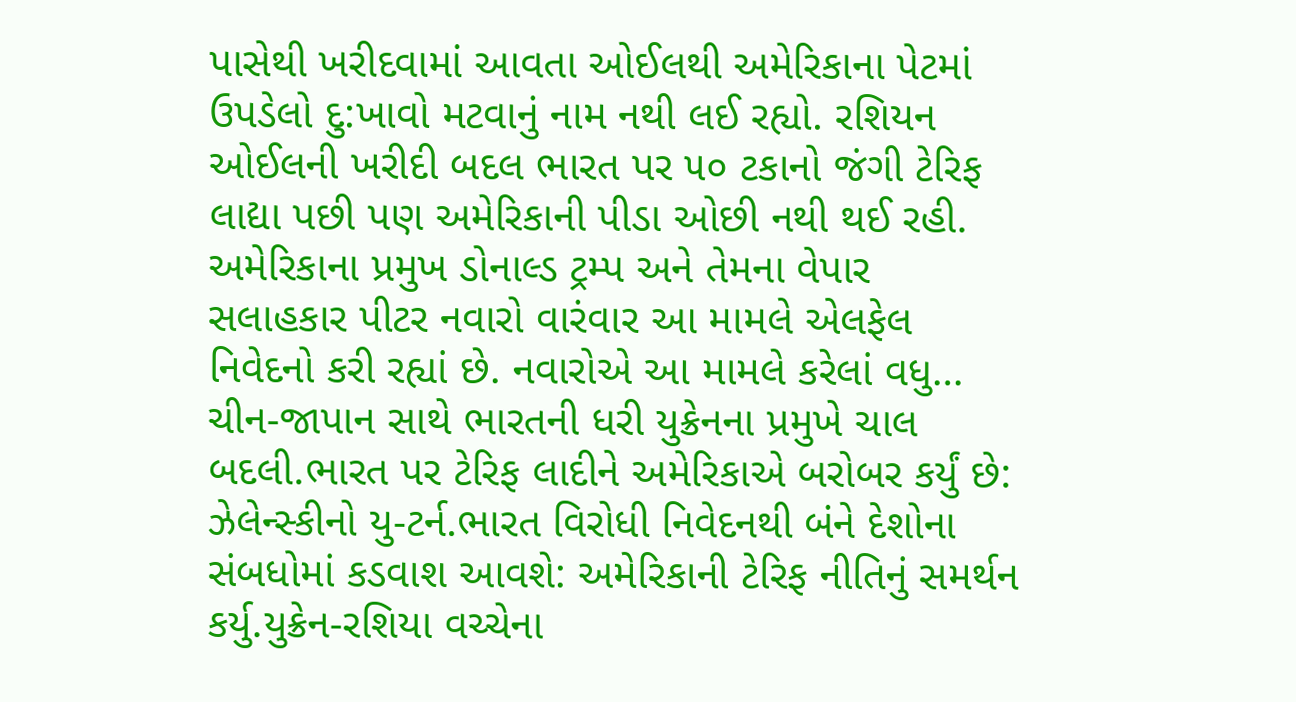પાસેથી ખરીદવામાં આવતા ઓઈલથી અમેરિકાના પેટમાં ઉપડેલો દુ:ખાવો મટવાનું નામ નથી લઈ રહ્યો. રશિયન ઓઈલની ખરીદી બદલ ભારત પર ૫૦ ટકાનો જંગી ટેરિફ લાદ્યા પછી પણ અમેરિકાની પીડા ઓછી નથી થઈ રહી. અમેરિકાના પ્રમુખ ડોનાલ્ડ ટ્રમ્પ અને તેમના વેપાર સલાહકાર પીટર નવારો વારંવાર આ મામલે એલફેલ નિવેદનો કરી રહ્યાં છે. નવારોએ આ મામલે કરેલાં વધુ…
ચીન-જાપાન સાથે ભારતની ધરી યુક્રેનના પ્રમુખે ચાલ બદલી.ભારત પર ટેરિફ લાદીને અમેરિકાએ બરોબર કર્યું છે: ઝેલેન્સ્કીનો યુ-ટર્ન.ભારત વિરોધી નિવેદનથી બંને દેશોના સંબધોમાં કડવાશ આવશે: અમેરિકાની ટેરિફ નીતિનું સમર્થન કર્યુ.યુક્રેન-રશિયા વચ્ચેના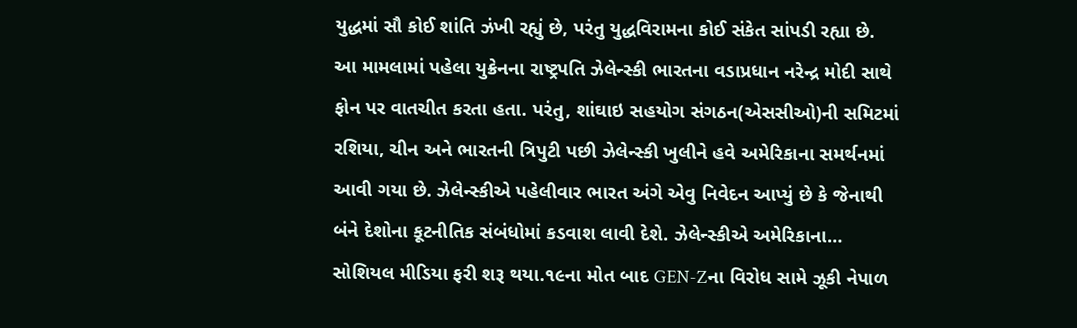યુદ્ધમાં સૌ કોઈ શાંતિ ઝંખી રહ્યું છે, પરંતુ યુદ્ધવિરામના કોઈ સંકેત સાંપડી રહ્યા છે. આ મામલામાં પહેલા યુક્રેનના રાષ્ટ્રપતિ ઝેલેન્સ્કી ભારતના વડાપ્રધાન નરેન્દ્ર મોદી સાથે ફોન પર વાતચીત કરતા હતા. પરંતુ, શાંઘાઇ સહયોગ સંગઠન(એસસીઓ)ની સમિટમાં રશિયા, ચીન અને ભારતની ત્રિપુટી પછી ઝેલેન્સ્કી ખુલીને હવે અમેરિકાના સમર્થનમાં આવી ગયા છે. ઝેલેન્સ્કીએ પહેલીવાર ભારત અંગે એવુ નિવેદન આપ્યું છે કે જેનાથી બંને દેશોના કૂટનીતિક સંબંધોમાં કડવાશ લાવી દેશે. ઝેલેન્સ્કીએ અમેરિકાના…
સોશિયલ મીડિયા ફરી શરૂ થયા.૧૯ના મોત બાદ GEN-Zના વિરોધ સામે ઝૂકી નેપાળ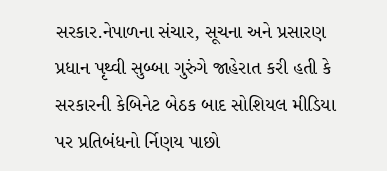સરકાર.નેપાળના સંચાર, સૂચના અને પ્રસારણ પ્રધાન પૃથ્વી સુબ્બા ગુરુંગે જાહેરાત કરી હતી કે સરકારની કેબિનેટ બેઠક બાદ સોશિયલ મીડિયા પર પ્રતિબંધનો ર્નિણય પાછો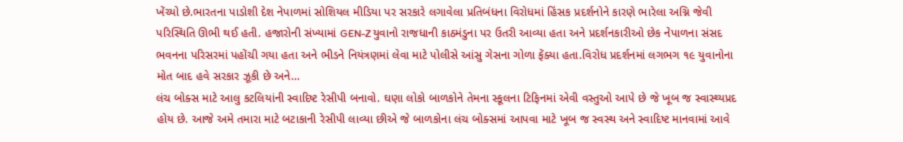ખેંચ્યો છે.ભારતના પાડોશી દેશ નેપાળમાં સોશિયલ મીડિયા પર સરકારે લગાવેલા પ્રતિબંધના વિરોધમાં હિંસક પ્રદર્શનોને કારણે ભારેલા અગ્નિ જેવી પરિસ્થિતિ ઊભી થઈ હતી. હજારોની સંખ્યામાં GEN-Z યુવાનો રાજધાની કાઠમંડુના પર ઉતરી આવ્યા હતા અને પ્રદર્શનકારીઓ છેક નેપાળના સંસદ ભવનના પરિસરમાં પહોંચી ગયા હતા અને ભીડને નિયંત્રણમાં લેવા માટે પોલીસે આંસુ ગેસના ગોળા ફેંક્યા હતા.વિરોધ પ્રદર્શનમાં લગભગ ૧૯ યુવાનોના મોત બાદ હવે સરકાર ઝૂકી છે અને…
લંચ બોક્સ માટે આલુ કટલિયાંની સ્વાદિષ્ટ રેસીપી બનાવો. ઘણા લોકો બાળકોને તેમના સ્કૂલના ટિફિનમાં એવી વસ્તુઓ આપે છે જે ખૂબ જ સ્વાસ્થ્યપ્રદ હોય છે. આજે અમે તમારા માટે બટાકાની રેસીપી લાવ્યા છીએ જે બાળકોના લંચ બોક્સમાં આપવા માટે ખૂબ જ સ્વસ્થ અને સ્વાદિષ્ટ માનવામાં આવે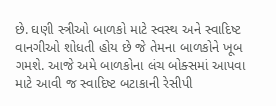છે. ઘણી સ્ત્રીઓ બાળકો માટે સ્વસ્થ અને સ્વાદિષ્ટ વાનગીઓ શોધતી હોય છે જે તેમના બાળકોને ખૂબ ગમશે. આજે અમે બાળકોના લંચ બોક્સમાં આપવા માટે આવી જ સ્વાદિષ્ટ બટાકાની રેસીપી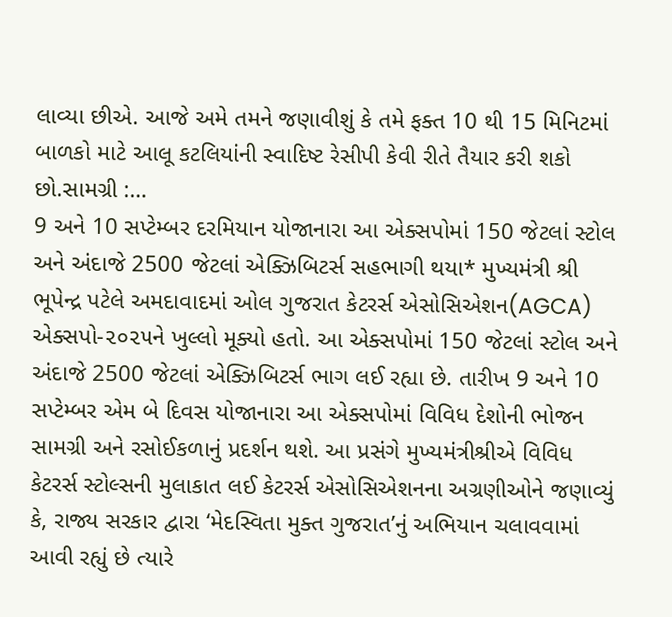લાવ્યા છીએ. આજે અમે તમને જણાવીશું કે તમે ફક્ત 10 થી 15 મિનિટમાં બાળકો માટે આલૂ કટલિયાંની સ્વાદિષ્ટ રેસીપી કેવી રીતે તૈયાર કરી શકો છો.સામગ્રી :…
9 અને 10 સપ્ટેમ્બર દરમિયાન યોજાનારા આ એક્સપોમાં 150 જેટલાં સ્ટોલ અને અંદાજે 2500 જેટલાં એક્ઝિબિટર્સ સહભાગી થયા* મુખ્યમંત્રી શ્રી ભૂપેન્દ્ર પટેલે અમદાવાદમાં ઓલ ગુજરાત કેટરર્સ એસોસિએશન(AGCA) એક્સપો-૨૦૨૫ને ખુલ્લો મૂક્યો હતો. આ એક્સપોમાં 150 જેટલાં સ્ટોલ અને અંદાજે 2500 જેટલાં એક્ઝિબિટર્સ ભાગ લઈ રહ્યા છે. તારીખ 9 અને 10 સપ્ટેમ્બર એમ બે દિવસ યોજાનારા આ એક્સપોમાં વિવિધ દેશોની ભોજન સામગ્રી અને રસોઈકળાનું પ્રદર્શન થશે. આ પ્રસંગે મુખ્યમંત્રીશ્રીએ વિવિધ કેટરર્સ સ્ટોલ્સની મુલાકાત લઈ કેટરર્સ એસોસિએશનના અગ્રણીઓને જણાવ્યું કે, રાજ્ય સરકાર દ્વારા ‘મેદસ્વિતા મુક્ત ગુજરાત’નું અભિયાન ચલાવવામાં આવી રહ્યું છે ત્યારે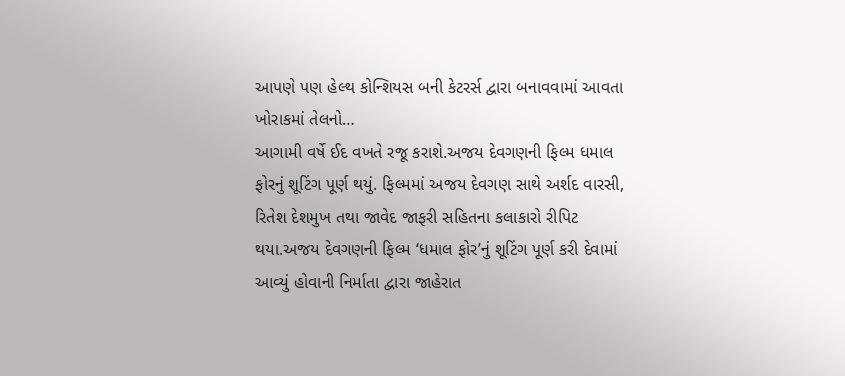આપણે પણ હેલ્થ કોન્શિયસ બની કેટરર્સ દ્વારા બનાવવામાં આવતા ખોરાકમાં તેલનો…
આગામી વર્ષે ઈદ વખતે રજૂ કરાશે.અજય દેવગણની ફિલ્મ ધમાલ ફોરનું શૂટિંગ પૂર્ણ થયું. ફિલ્મમાં અજય દેવગણ સાથે અર્શદ વારસી, રિતેશ દેશમુખ તથા જાવેદ જાફરી સહિતના કલાકારો રીપિટ થયા.અજય દેવગણની ફિલ્મ ‘ધમાલ ફોર’નું શૂટિંગ પૂર્ણ કરી દેવામાં આવ્યું હોવાની નિર્માતા દ્વારા જાહેરાત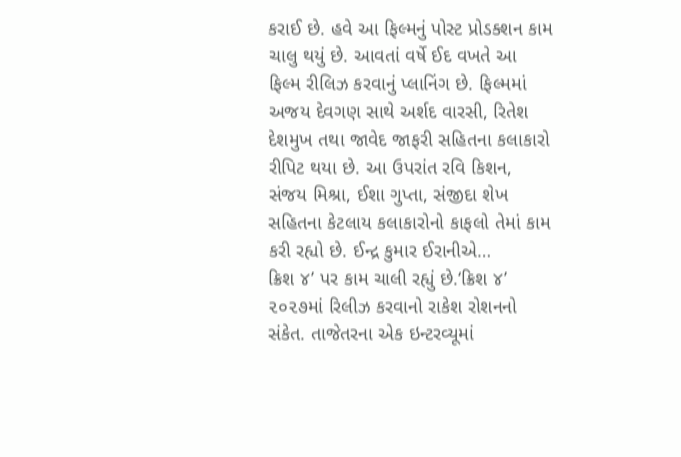કરાઈ છે. હવે આ ફિલ્મનું પોસ્ટ પ્રોડક્શન કામ ચાલુ થયું છે. આવતાં વર્ષે ઈદ વખતે આ ફિલ્મ રીલિઝ કરવાનું પ્લાનિંગ છે. ફિલ્મમાં અજય દેવગણ સાથે અર્શદ વારસી, રિતેશ દેશમુખ તથા જાવેદ જાફરી સહિતના કલાકારો રીપિટ થયા છે. આ ઉપરાંત રવિ કિશન, સંજય મિશ્રા, ઈશા ગુપ્તા, સંજીદા શેખ સહિતના કેટલાય કલાકારોનો કાફલો તેમાં કામ કરી રહ્યો છે. ઈન્દ્ર કુમાર ઈરાનીએ…
ક્રિશ ૪’ પર કામ ચાલી રહ્યું છે.‘ક્રિશ ૪’ ૨૦૨૭માં રિલીઝ કરવાનો રાકેશ રોશનનો સંકેત. તાજેતરના એક ઇન્ટરવ્યૂમાં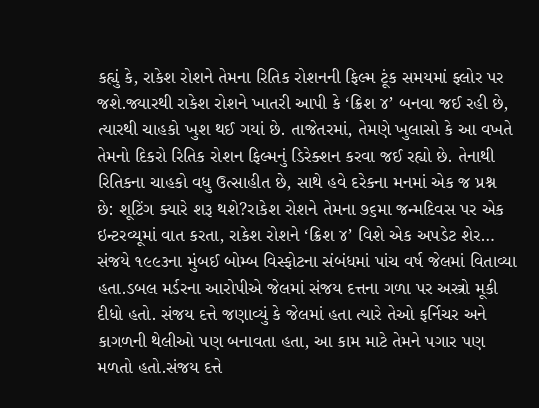કહ્યું કે, રાકેશ રોશને તેમના રિતિક રોશનની ફિલ્મ ટૂંક સમયમાં ફ્લોર પર જશે.જ્યારથી રાકેશ રોશને ખાતરી આપી કે ‘ક્રિશ ૪’ બનવા જઈ રહી છે, ત્યારથી ચાહકો ખુશ થઈ ગયાં છે. તાજેતરમાં, તેમણે ખુલાસો કે આ વખતે તેમનો દિકરો રિતિક રોશન ફિલ્મનું ડિરેક્શન કરવા જઈ રહ્યો છે. તેનાથી રિતિકના ચાહકો વધુ ઉત્સાહીત છે, સાથે હવે દરેકના મનમાં એક જ પ્રશ્ન છે: શૂટિંગ ક્યારે શરૂ થશે?રાકેશ રોશને તેમના ૭૬મા જન્મદિવસ પર એક ઇન્ટરવ્યૂમાં વાત કરતા, રાકેશ રોશને ‘ક્રિશ ૪’ વિશે એક અપડેટ શેર…
સંજયે ૧૯૯૩ના મુંબઈ બોમ્બ વિસ્ફોટના સંબંધમાં પાંચ વર્ષ જેલમાં વિતાવ્યા હતા.ડબલ મર્ડરના આરોપીએ જેલમાં સંજય દત્તના ગળા પર અસ્ત્રો મૂકી દીધો હતો. સંજય દત્તે જણાવ્યું કે જેલમાં હતા ત્યારે તેઓ ફર્નિચર અને કાગળની થેલીઓ પણ બનાવતા હતા, આ કામ માટે તેમને પગાર પણ મળતો હતો.સંજય દત્તે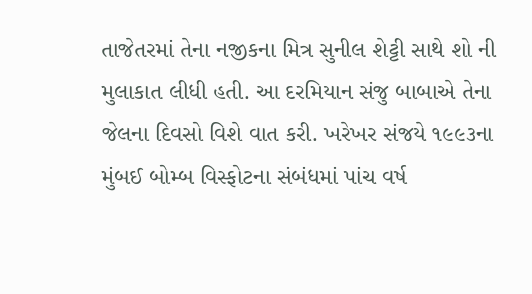તાજેતરમાં તેના નજીકના મિત્ર સુનીલ શેટ્ટી સાથે શો ની મુલાકાત લીધી હતી. આ દરમિયાન સંજુ બાબાએ તેના જેલના દિવસો વિશે વાત કરી. ખરેખર સંજયે ૧૯૯૩ના મુંબઈ બોમ્બ વિસ્ફોટના સંબંધમાં પાંચ વર્ષ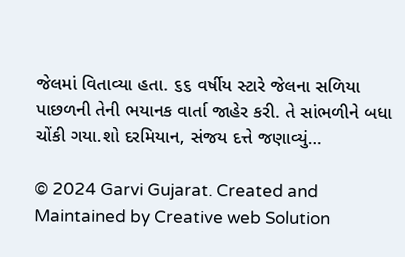જેલમાં વિતાવ્યા હતા. ૬૬ વર્ષીય સ્ટારે જેલના સળિયા પાછળની તેની ભયાનક વાર્તા જાહેર કરી. તે સાંભળીને બધા ચોંકી ગયા.શો દરમિયાન, સંજય દત્તે જણાવ્યું…

© 2024 Garvi Gujarat. Created and Maintained by Creative web Solution